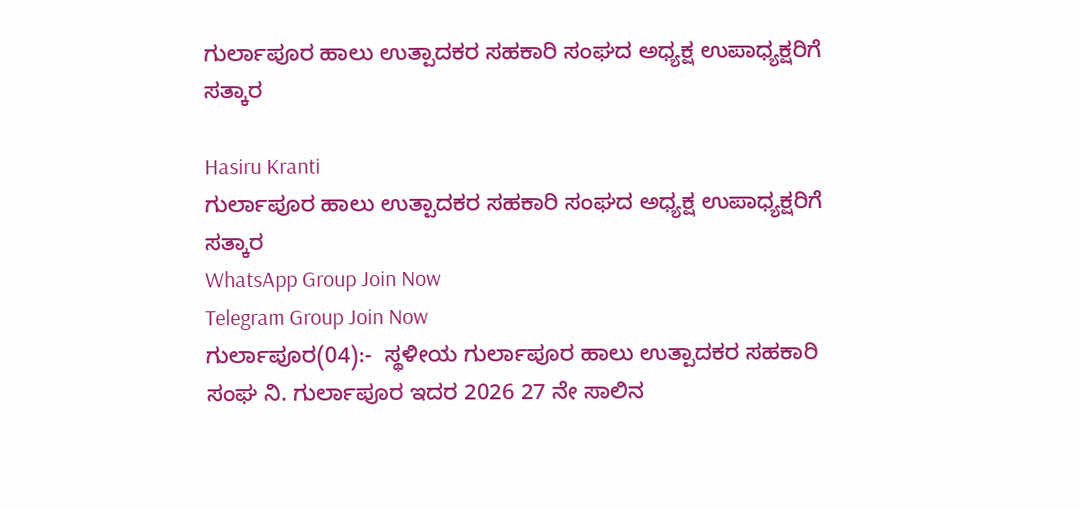ಗುರ್ಲಾಪೂರ ಹಾಲು ಉತ್ಪಾದಕರ ಸಹಕಾರಿ ಸಂಘದ ಅಧ್ಯಕ್ಷ ಉಪಾಧ್ಯಕ್ಷರಿಗೆ ಸತ್ಕಾರ

Hasiru Kranti
ಗುರ್ಲಾಪೂರ ಹಾಲು ಉತ್ಪಾದಕರ ಸಹಕಾರಿ ಸಂಘದ ಅಧ್ಯಕ್ಷ ಉಪಾಧ್ಯಕ್ಷರಿಗೆ ಸತ್ಕಾರ
WhatsApp Group Join Now
Telegram Group Join Now
ಗುರ್ಲಾಪೂರ(04):-  ಸ್ಥಳೀಯ ಗುರ್ಲಾಪೂರ ಹಾಲು ಉತ್ಪಾದಕರ ಸಹಕಾರಿ ಸಂಘ ನಿ. ಗುರ್ಲಾಪೂರ ಇದರ 2026 27 ನೇ ಸಾಲಿನ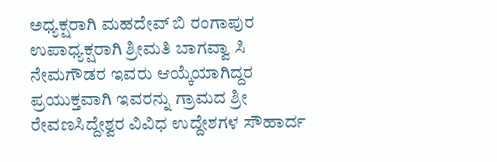ಅಧ್ಯಕ್ಷರಾಗಿ ಮಹದೇವ್ ಬಿ ರಂಗಾಪುರ ಉಪಾಧ್ಯಕ್ಷರಾಗಿ ಶ್ರೀಮತಿ ಬಾಗವ್ವಾ ಸಿ ನೇಮಗೌಡರ ಇವರು ಆಯ್ಕೆಯಾಗಿದ್ದರ ಪ್ರಯುಕ್ತವಾಗಿ ಇವರನ್ನು ಗ್ರಾಮದ ಶ್ರೀ ರೇವಣಸಿದ್ದೇಶ್ವರ ವಿವಿಧ ಉದ್ದೇಶಗಳ ಸೌಹಾರ್ದ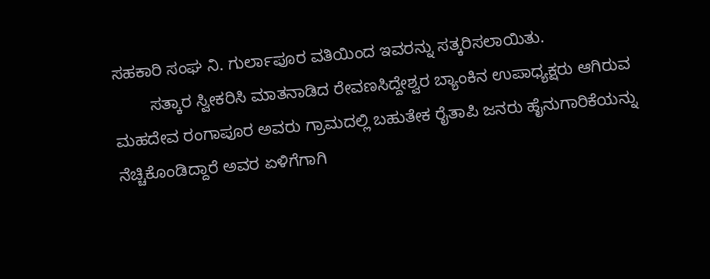ಸಹಕಾರಿ ಸಂಘ ನಿ. ಗುರ್ಲಾಪೂರ ವತಿಯಿಂದ ಇವರನ್ನು ಸತ್ಕರಿಸಲಾಯಿತು.
        ಸತ್ಕಾರ ಸ್ವೀಕರಿಸಿ ಮಾತನಾಡಿದ ರೇವಣಸಿದ್ದೇಶ್ವರ ಬ್ಯಾಂಕಿನ ಉಪಾಧ್ಯಕ್ಷರು ಆಗಿರುವ ಮಹದೇವ ರಂಗಾಪೂರ ಅವರು ಗ್ರಾಮದಲ್ಲಿ ಬಹುತೇಕ ರೈತಾಪಿ ಜನರು ಹೈನುಗಾರಿಕೆಯನ್ನು ನೆಚ್ಚಿಕೊಂಡಿದ್ದಾರೆ ಅವರ ಏಳಿಗೆಗಾಗಿ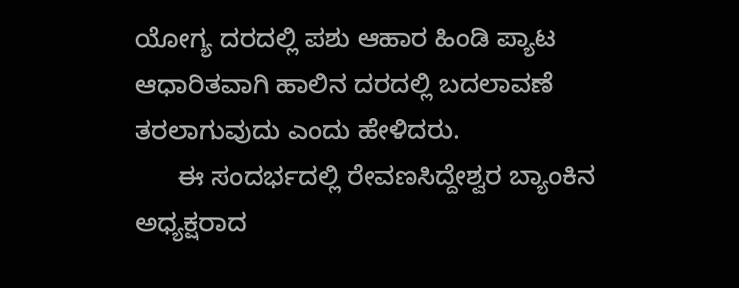ಯೋಗ್ಯ ದರದಲ್ಲಿ ಪಶು ಆಹಾರ ಹಿಂಡಿ ಪ್ಯಾಟ ಆಧಾರಿತವಾಗಿ ಹಾಲಿನ ದರದಲ್ಲಿ ಬದಲಾವಣೆ ತರಲಾಗುವುದು ಎಂದು ಹೇಳಿದರು.
      ಈ ಸಂದರ್ಭದಲ್ಲಿ ರೇವಣಸಿದ್ದೇಶ್ವರ ಬ್ಯಾಂಕಿನ ಅಧ್ಯಕ್ಷರಾದ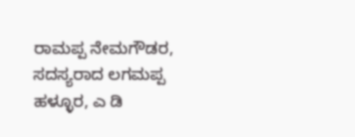ರಾಮಪ್ಪ ನೇಮಗೌಡರ, ಸದಸ್ಯರಾದ ಲಗಮಪ್ಪ ಹಳ್ಳೂರ, ಎ ಡಿ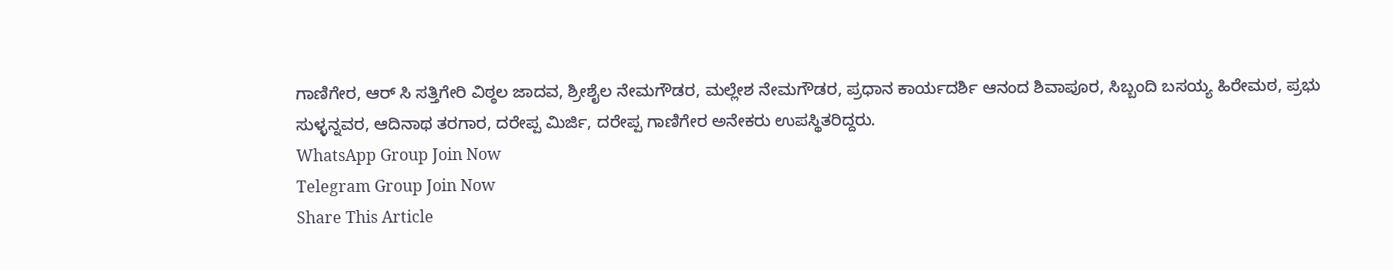ಗಾಣಿಗೇರ, ಆರ್ ಸಿ ಸತ್ತಿಗೇರಿ ವಿಠ್ಠಲ ಜಾದವ, ಶ್ರೀಶೈಲ ನೇಮಗೌಡರ, ಮಲ್ಲೇಶ ನೇಮಗೌಡರ, ಪ್ರಧಾನ ಕಾರ್ಯದರ್ಶಿ ಆನಂದ ಶಿವಾಪೂರ, ಸಿಬ್ಬಂದಿ ಬಸಯ್ಯ ಹಿರೇಮಠ, ಪ್ರಭು ಸುಳ್ಳನ್ನವರ, ಆದಿನಾಥ ತರಗಾರ, ದರೇಪ್ಪ ಮಿರ್ಜಿ, ದರೇಪ್ಪ ಗಾಣಿಗೇರ ಅನೇಕರು ಉಪಸ್ಥಿತರಿದ್ದರು.
WhatsApp Group Join Now
Telegram Group Join Now
Share This Article